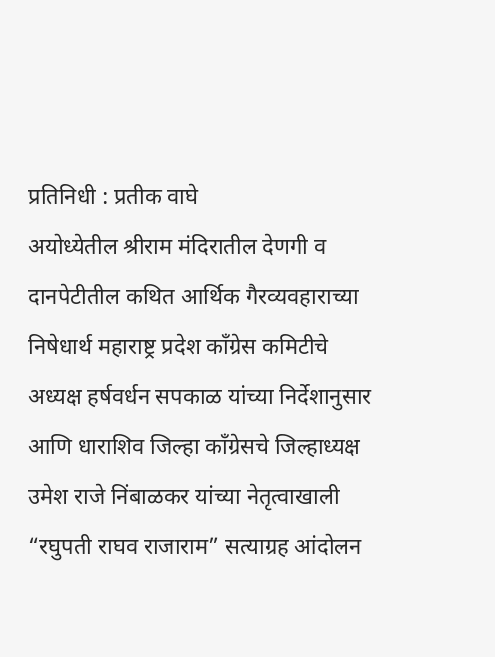प्रतिनिधी : प्रतीक वाघे
अयोध्येतील श्रीराम मंदिरातील देणगी व दानपेटीतील कथित आर्थिक गैरव्यवहाराच्या निषेधार्थ महाराष्ट्र प्रदेश काँग्रेस कमिटीचे अध्यक्ष हर्षवर्धन सपकाळ यांच्या निर्देशानुसार आणि धाराशिव जिल्हा काँग्रेसचे जिल्हाध्यक्ष उमेश राजे निंबाळकर यांच्या नेतृत्वाखाली “रघुपती राघव राजाराम” सत्याग्रह आंदोलन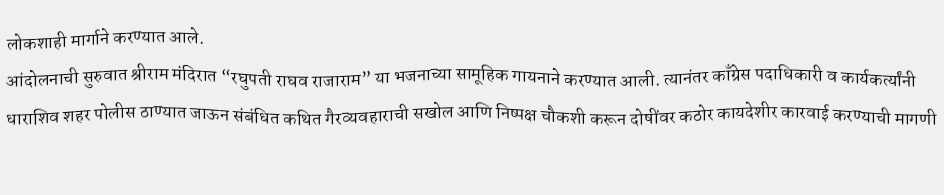लोकशाही मार्गाने करण्यात आले.
आंदोलनाची सुरुवात श्रीराम मंदिरात “रघुपती राघव राजाराम” या भजनाच्या सामूहिक गायनाने करण्यात आली. त्यानंतर काँग्रेस पदाधिकारी व कार्यकर्त्यांनी धाराशिव शहर पोलीस ठाण्यात जाऊन संबंधित कथित गैरव्यवहाराची सखोल आणि निष्पक्ष चौकशी करून दोषींवर कठोर कायदेशीर कारवाई करण्याची मागणी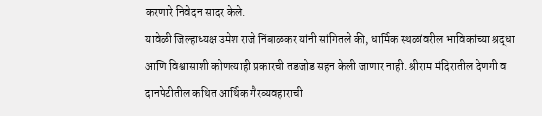करणारे निवेदन सादर केले.
यावेळी जिल्हाध्यक्ष उमेश राजे निंबाळकर यांनी सांगितले की, धार्मिक स्थळांवरील भाविकांच्या श्रद्धा आणि विश्वासाशी कोणत्याही प्रकारची तडजोड सहन केली जाणार नाही. श्रीराम मंदिरातील देणगी व दानपेटीतील कथित आर्थिक गैरव्यवहाराची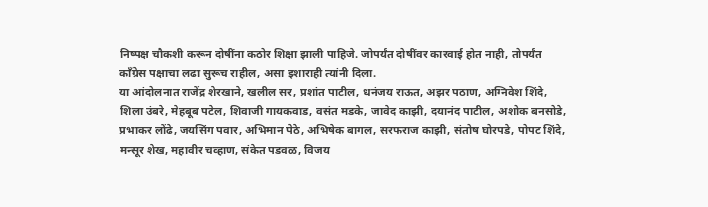निष्पक्ष चौकशी करून दोषींना कठोर शिक्षा झाली पाहिजे. जोपर्यंत दोषींवर कारवाई होत नाही, तोपर्यंत काँग्रेस पक्षाचा लढा सुरूच राहील, असा इशाराही त्यांनी दिला.
या आंदोलनात राजेंद्र शेरखाने, खलील सर, प्रशांत पाटील, धनंजय राऊत, अझर पठाण, अग्निवेश शिंदे, शिला उंबरे, मेहबूब पटेल, शिवाजी गायकवाड, वसंत मडके, जावेद काझी, दयानंद पाटील, अशोक बनसोडे, प्रभाकर लोंढे, जयसिंग पवार, अभिमान पेठे, अभिषेक बागल, सरफराज काझी, संतोष घोरपडे, पोपट शिंदे, मन्सूर शेख, महावीर चव्हाण, संकेत पडवळ, विजय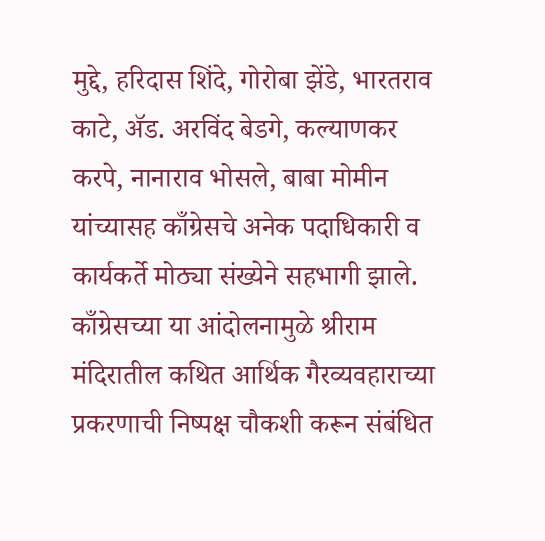मुद्दे, हरिदास शिंदे, गोरोबा झेंडे, भारतराव काटे, ॲड. अरविंद बेडगे, कल्याणकर करपे, नानाराव भोसले, बाबा मोमीन यांच्यासह काँग्रेसचे अनेक पदाधिकारी व कार्यकर्ते मोठ्या संख्येने सहभागी झाले.
काँग्रेसच्या या आंदोलनामुळे श्रीराम मंदिरातील कथित आर्थिक गैरव्यवहाराच्या प्रकरणाची निष्पक्ष चौकशी करून संबंधित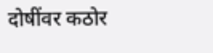दोषींवर कठोर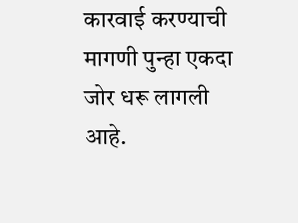कारवाई करण्याची मागणी पुन्हा एकदा जोर धरू लागली आहे.